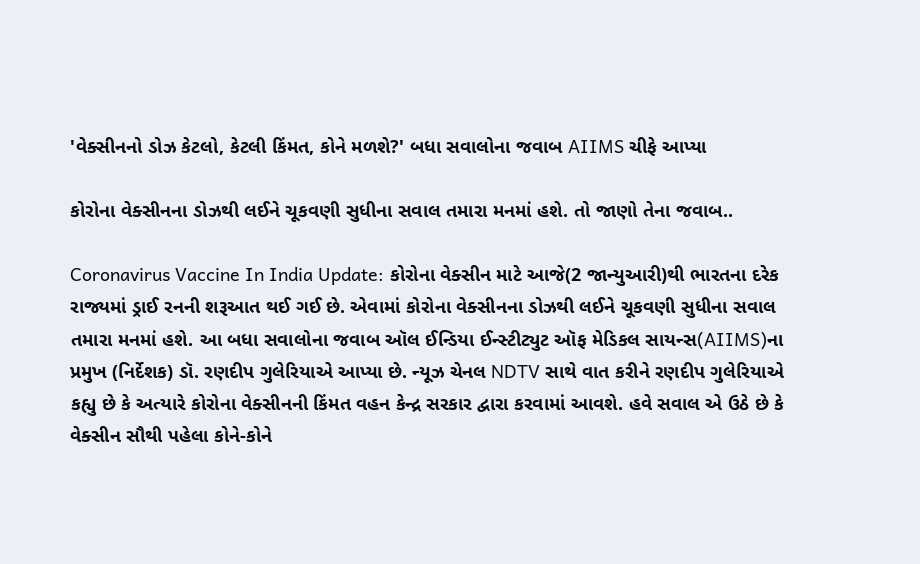'વેક્સીનનો ડોઝ કેટલો, કેટલી કિંમત, કોને મળશે?' બધા સવાલોના જવાબ AIIMS ચીફે આપ્યા

કોરોના વેક્સીનના ડોઝથી લઈને ચૂકવણી સુધીના સવાલ તમારા મનમાં હશે. તો જાણો તેના જવાબ..

Coronavirus Vaccine In India Update: કોરોના વેક્સીન માટે આજે(2 જાન્યુઆરી)થી ભારતના દરેક રાજ્યમાં ડ્રાઈ રનની શરૂઆત થઈ ગઈ છે. એવામાં કોરોના વેક્સીનના ડોઝથી લઈને ચૂકવણી સુધીના સવાલ તમારા મનમાં હશે. આ બધા સવાલોના જવાબ ઑલ ઈન્ડિયા ઈન્સ્ટીટ્યુટ ઑફ મેડિકલ સાયન્સ(AIIMS)ના પ્રમુખ (નિર્દેશક) ડૉ. રણદીપ ગુલેરિયાએ આપ્યા છે. ન્યૂઝ ચેનલ NDTV સાથે વાત કરીને રણદીપ ગુલેરિયાએ કહ્યુ છે કે અત્યારે કોરોના વેક્સીનની કિંમત વહન કેન્દ્ર સરકાર દ્વારા કરવામાં આવશે. હવે સવાલ એ ઉઠે છે કે વેક્સીન સૌથી પહેલા કોને-કોને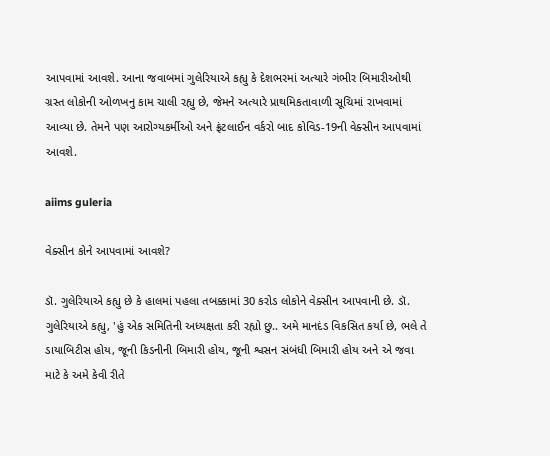આપવામાં આવશે. આના જવાબમાં ગુલેરિયાએ કહ્યુ કે દેશભરમાં અત્યારે ગંભીર બિમારીઓથી ગ્રસ્ત લોકોની ઓળખનુ કામ ચાલી રહ્યુ છે, જેમને અત્યારે પ્રાથમિકતાવાળી સૂચિમાં રાખવામાં આવ્યા છે. તેમને પણ આરોગ્યકર્મીઓ અને ફ્રંટલાઈન વર્કરો બાદ કોવિડ-19ની વેક્સીન આપવામાં આવશે.

aiims guleria

વેક્સીન કોને આપવામાં આવશે?

ડૉ. ગુલેરિયાએ કહ્યુ છે કે હાલમાં પહલા તબક્કામાં 30 કરોડ લોકોને વેક્સીન આપવાની છે. ડૉ. ગુલેરિયાએ કહ્યુ, 'હું એક સમિતિની અધ્યક્ષતા કરી રહ્યો છુ.. અમે માનદંડ વિકસિત કર્યા છે, ભલે તે ડાયાબિટીસ હોય, જૂની કિડનીની બિમારી હોય, જૂની શ્વસન સંબંધી બિમારી હોય અને એ જવા માટે કે અમે કેવી રીતે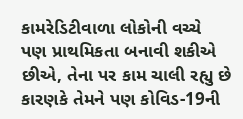કામરેડિટીવાળા લોકોની વચ્ચે પણ પ્રાથમિકતા બનાવી શકીએ છીએ, તેના પર કામ ચાલી રહ્યુ છે કારણકે તેમને પણ કોવિડ-19ની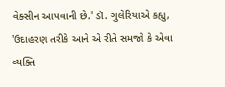વેક્સીન આપવાની છે.' ડૉ. ગુલેરિયાએ કહ્યુ, 'ઉદાહરણ તરીકે આને એ રીતે સમજો કે એવા વ્યક્તિ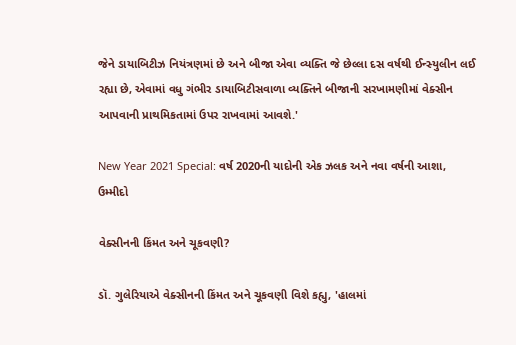જેને ડાયાબિટીઝ નિયંત્રણમાં છે અને બીજા એવા વ્યક્તિ જે છેલ્લા દસ વર્ષથી ઈન્સ્યુલીન લઈ રહ્યા છે, એવામાં વધુ ગંભીર ડાયાબિટીસવાળા વ્યક્તિને બીજાની સરખામણીમાં વેક્સીન આપવાની પ્રાથમિકતામાં ઉપર રાખવામાં આવશે.'

New Year 2021 Special: વર્ષ 2020ની યાદોની એક ઝલક અને નવા વર્ષની આશા, ઉમ્મીદો

વેક્સીનની કિંમત અને ચૂકવણી?

ડૉ. ગુલેરિયાએ વેક્સીનની કિંમત અને ચૂકવણી વિશે કહ્યુ, 'હાલમાં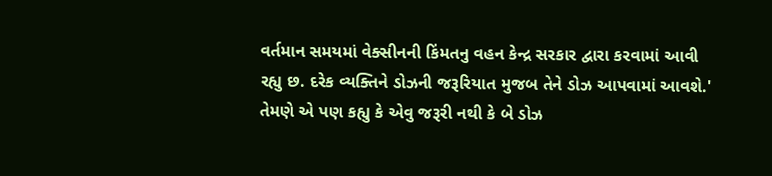વર્તમાન સમયમાં વેક્સીનની કિંમતનુ વહન કેન્દ્ર સરકાર દ્વારા કરવામાં આવી રહ્યુ છ. દરેક વ્યક્તિને ડોઝની જરૂરિયાત મુજબ તેને ડોઝ આપવામાં આવશે.' તેમણે એ પણ કહ્યુ કે એવુ જરૂરી નથી કે બે ડોઝ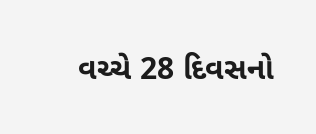વચ્ચે 28 દિવસનો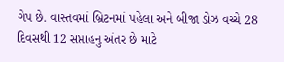ગેપ છે. વાસ્તવમાં બ્રિટનમાં પહેલા અને બીજા ડોઝ વચ્ચે 28 દિવસથી 12 સપ્તાહનુ અંતર છે માટે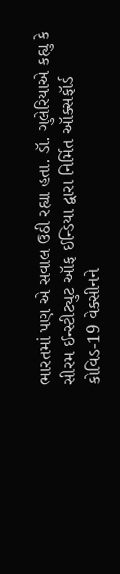ભારતમાં પણ એ સવાલ ઉઠી રહ્યા હતા. ડૉ. ગુલેરિયાએ કહ્યુ કે સીરમ ઈન્સ્ટીટ્યુટ ઑફ ઈન્ડિયા દ્વારા નિર્મિત ઑક્સફૉર્ડ કોવિડ-19 વેક્સીનને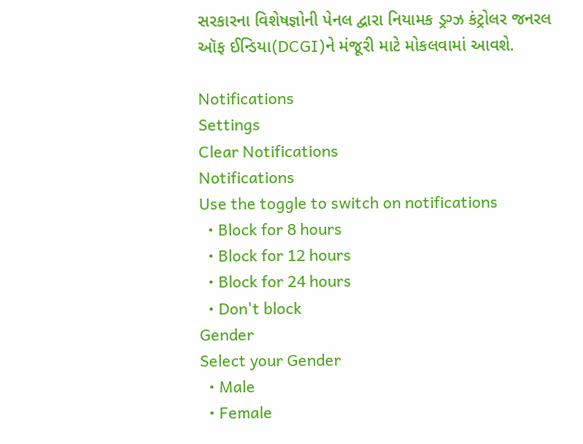સરકારના વિશેષજ્ઞોની પેનલ દ્વારા નિયામક ડ્રગ્ઝ કંટ્રોલર જનરલ ઑફ ઈન્ડિયા(DCGI)ને મંજૂરી માટે મોકલવામાં આવશે.

Notifications
Settings
Clear Notifications
Notifications
Use the toggle to switch on notifications
  • Block for 8 hours
  • Block for 12 hours
  • Block for 24 hours
  • Don't block
Gender
Select your Gender
  • Male
  • Female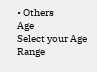• Others
Age
Select your Age Range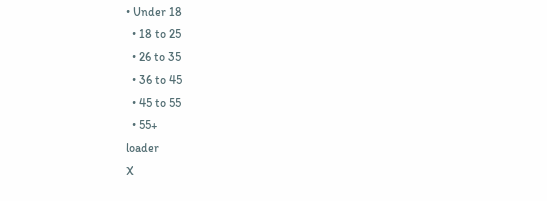• Under 18
  • 18 to 25
  • 26 to 35
  • 36 to 45
  • 45 to 55
  • 55+
loader
X